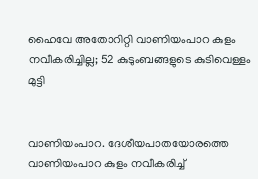ഹൈവേ അതോറിറ്റി വാണിയംപാറ കുളം നവീകരിച്ചില്ല; 52 കുടുംബങ്ങളുടെ കുടിവെള്ളം മുട്ടി


വാണിയംപാറ. ദേശീയപാതയോരത്തെ വാണിയംപാറ കുളം നവീകരിച്ച്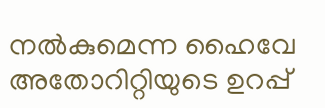നൽകുമെന്ന ഹൈവേ അതോറിറ്റിയുടെ ഉറപ്പ്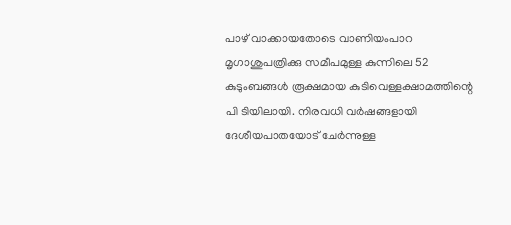പാഴ് വാക്കായതോടെ വാണിയംപാറ മൃഗാശുപത്രിക്കു സമീപമുള്ള കുന്നിലെ 52 കുടുംബങ്ങൾ രൂക്ഷമായ കുടിവെള്ളക്ഷാമത്തിന്റെ പി ടിയിലായി. നിരവധി വർഷങ്ങളായി ദേശീയപാതയോട് ചേർന്നുള്ള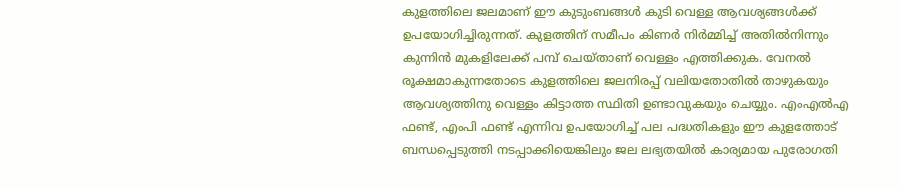കുളത്തിലെ ജലമാണ് ഈ കുടുംബങ്ങൾ കുടി വെള്ള ആവശ്യങ്ങൾക്ക് ഉപയോഗിച്ചിരുന്നത്. കുളത്തിന് സമീപം കിണർ നിർമ്മിച്ച് അതിൽനിന്നും കുന്നിൻ മുകളിലേക്ക് പമ്പ് ചെയ്താണ് വെള്ളം എത്തിക്കുക. വേനൽ രൂക്ഷമാകുന്നതോടെ കുളത്തിലെ ജലനിരപ്പ് വലിയതോതിൽ താഴുകയും ആവശ്യത്തിനു വെള്ളം കിട്ടാത്ത സ്ഥിതി ഉണ്ടാവുകയും ചെയ്യും. എംഎൽഎ ഫണ്ട്, എംപി ഫണ്ട് എന്നിവ ഉപയോഗിച്ച് പല പദ്ധതികളും ഈ കുളത്തോട് ബന്ധപ്പെടുത്തി നടപ്പാക്കിയെങ്കിലും ജല ലഭ്യതയിൽ കാര്യമായ പുരോഗതി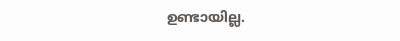ഉണ്ടായില്ല.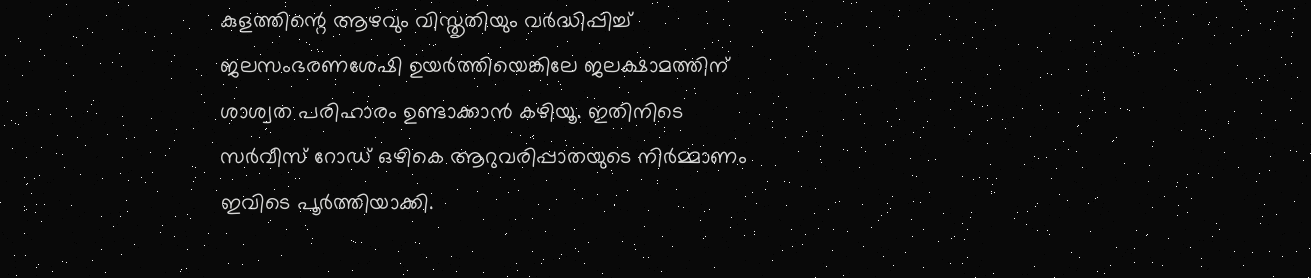കുളത്തിന്റെ ആഴവും വിസ്തൃതിയും വർദ്ധിപ്പിച്ച് ജലസംഭരണശേഷി ഉയർത്തിയെങ്കിലേ ജലക്ഷാമത്തിന് ശാശ്വത പരിഹാരം ഉണ്ടാക്കാൻ കഴിയൂ. ഇതിനിടെ സർവീസ് റോഡ് ഒഴികെ ആറുവരിപ്പാതയുടെ നിർമ്മാണം ഇവിടെ പൂർത്തിയാക്കി.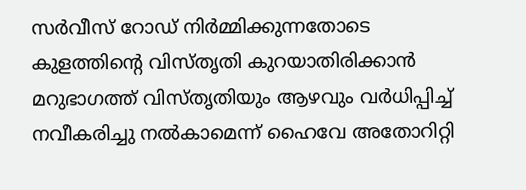സർവീസ് റോഡ് നിർമ്മിക്കുന്നതോടെ കുളത്തിന്റെ വിസ്തൃതി കുറയാതിരിക്കാൻ മറുഭാഗത്ത് വിസ്തൃതിയും ആഴവും വർധിപ്പിച്ച് നവീകരിച്ചു നൽകാമെന്ന് ഹൈവേ അതോറിറ്റി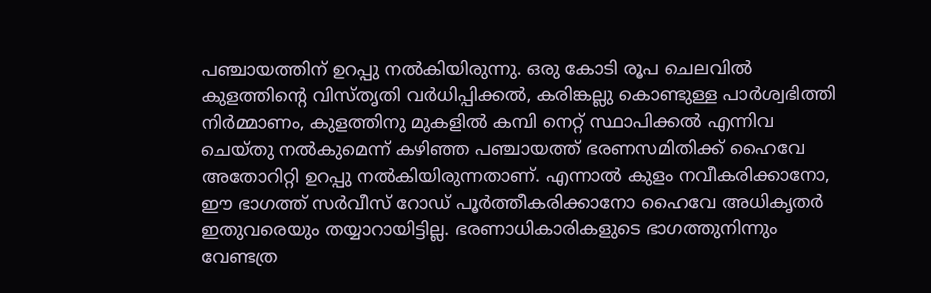പഞ്ചായത്തിന് ഉറപ്പു നൽകിയിരുന്നു. ഒരു കോടി രൂപ ചെലവിൽ കുളത്തിന്റെ വിസ്തൃതി വർധിപ്പിക്കൽ, കരിങ്കല്ലു കൊണ്ടുള്ള പാർശ്വഭിത്തി നിർമ്മാണം, കുളത്തിനു മുകളിൽ കമ്പി നെറ്റ് സ്ഥാപിക്കൽ എന്നിവ ചെയ്തു നൽകുമെന്ന് കഴിഞ്ഞ പഞ്ചായത്ത് ഭരണസമിതിക്ക് ഹൈവേ അതോറിറ്റി ഉറപ്പു നൽകിയിരുന്നതാണ്. എന്നാൽ കുളം നവീകരിക്കാനോ, ഈ ഭാഗത്ത് സർവീസ് റോഡ് പൂർത്തീകരിക്കാനോ ഹൈവേ അധികൃതർ ഇതുവരെയും തയ്യാറായിട്ടില്ല. ഭരണാധികാരികളുടെ ഭാഗത്തുനിന്നും വേണ്ടത്ര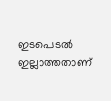ഇടപെടൽ ഇല്ലാത്തതാണ്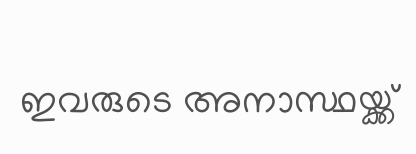ഇവരുടെ അനാസ്ഥയ്ക്ക്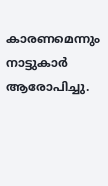കാരണമെന്നും നാട്ടുകാർ ആരോപിച്ചു.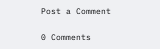Post a Comment

0 Comments